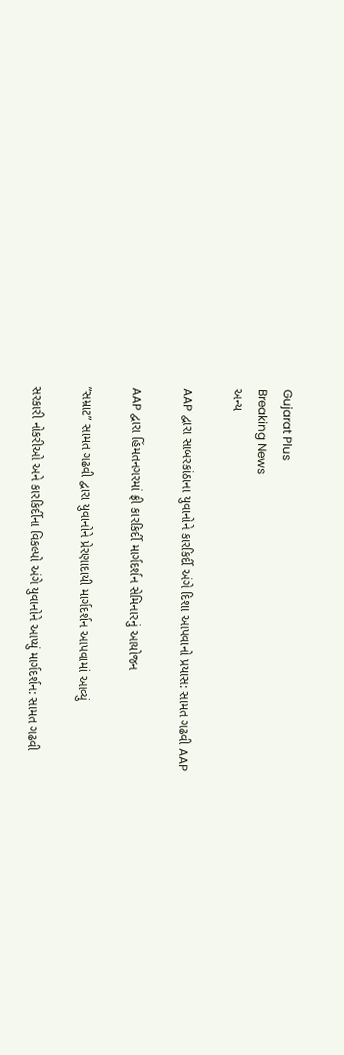Gujarat Plus
Breaking News
અન્ય

AAP દ્વારા સાબરકાંઠાના યુવાનોને કારકિર્દી અંગે દિશા આપવાનો પ્રયાસ: સામત ગઢવી AAP

AAP દ્વારા હિંમતનગરમાં ફ્રી કારકિર્દી માર્ગદર્શન સેમિનારનું આયોજન

”સમ્રાટ” સામત ગઢવી દ્વારા યુવાનોને પ્રેરણાદાયી માર્ગદર્શન આપવામાં આવ્યું

સરકારી નોકરીઓ અને કારકિર્દીના વિકલ્પો અંગે યુવાનોને આપ્યું માર્ગદર્શન: સામત ગઢવી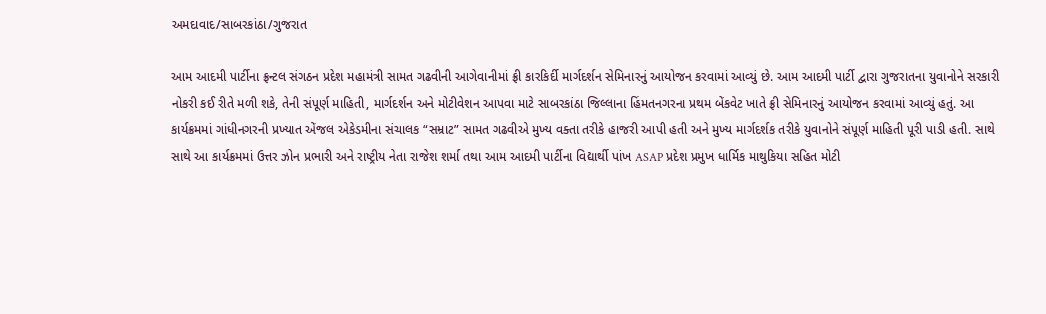અમદાવાદ/સાબરકાંઠા/ગુજરાત

આમ આદમી પાર્ટીના ફ્રન્ટલ સંગઠન પ્રદેશ મહામંત્રી સામત ગઢવીની આગેવાનીમાં ફ્રી કારકિર્દી માર્ગદર્શન સેમિનારનું આયોજન કરવામાં આવ્યું છે. આમ આદમી પાર્ટી દ્વારા ગુજરાતના યુવાનોને સરકારી નોકરી કઈ રીતે મળી શકે, તેની સંપૂર્ણ માહિતી, માર્ગદર્શન અને મોટીવેશન આપવા માટે સાબરકાંઠા જિલ્લાના હિંમતનગરના પ્રથમ બેંકવેટ ખાતે ફ્રી સેમિનારનું આયોજન કરવામાં આવ્યું હતું. આ કાર્યક્રમમાં ગાંધીનગરની પ્રખ્યાત એંજલ એકેડમીના સંચાલક “સમ્રાટ” સામત ગઢવીએ મુખ્ય વક્તા તરીકે હાજરી આપી હતી અને મુખ્ય માર્ગદર્શક તરીકે યુવાનોને સંપૂર્ણ માહિતી પૂરી પાડી હતી. સાથે સાથે આ કાર્યક્રમમાં ઉત્તર ઝોન પ્રભારી અને રાષ્ટ્રીય નેતા રાજેશ શર્મા તથા આમ આદમી પાર્ટીના વિદ્યાર્થી પાંખ ASAP પ્રદેશ પ્રમુખ ધાર્મિક માથુકિયા સહિત મોટી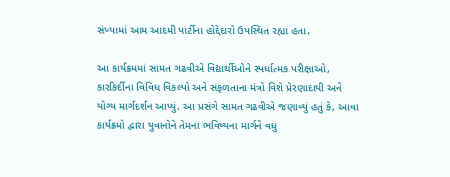સંખ્યામાં આમ આદમી પાર્ટીના હોદ્દેદારો ઉપસ્થિત રહ્યા હતા.

આ કાર્યક્રમમાં સામત ગઢવીએ વિદ્યાર્થીઓને સ્પર્ધાત્મક પરીક્ષાઓ, કારકિર્દીના વિવિધ વિકલ્પો અને સફળતાના મંત્રો વિશે પ્રેરણાદાયી અને યોગ્ય માર્ગદર્શન આપ્યું. આ પ્રસંગે સામત ગઢવીએ જણાવ્યું હતું કે, આવા કાર્યક્રમો દ્વારા યુવાનોને તેમના ભવિષ્યના માર્ગને વધુ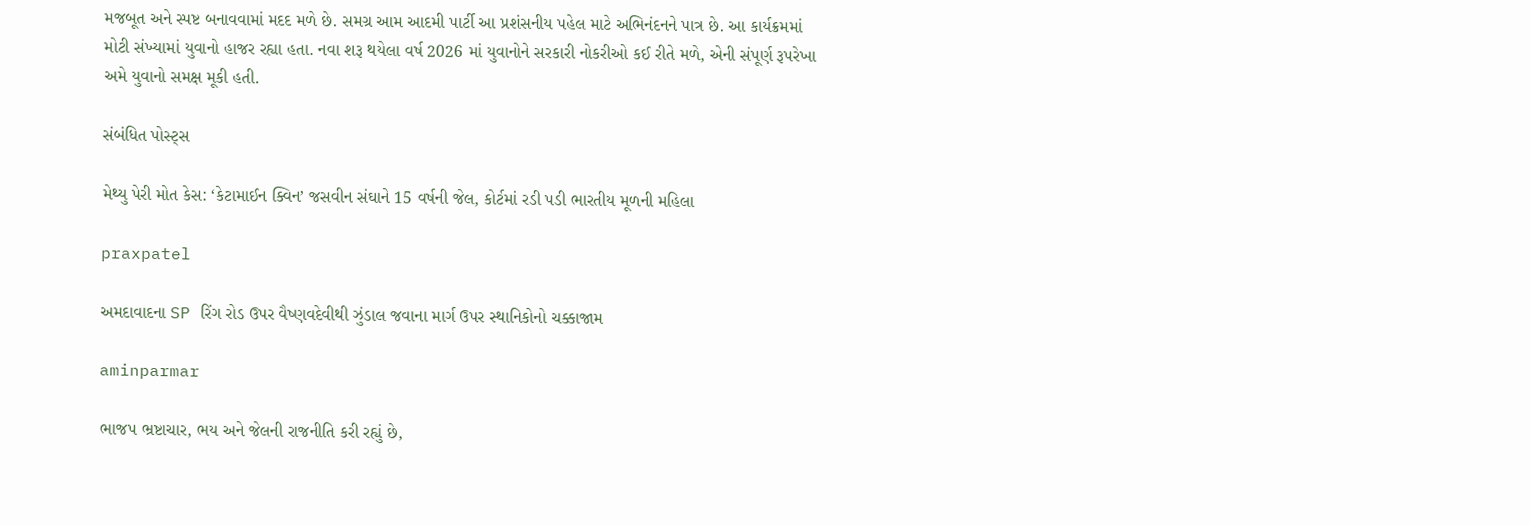મજબૂત અને સ્પષ્ટ બનાવવામાં મદદ મળે છે. સમગ્ર આમ આદમી પાર્ટી આ પ્રશંસનીય પહેલ માટે અભિનંદનને પાત્ર છે. આ કાર્યક્રમમાં મોટી સંખ્યામાં યુવાનો હાજર રહ્યા હતા. નવા શરૂ થયેલા વર્ષ 2026 માં યુવાનોને સરકારી નોકરીઓ કઈ રીતે મળે, એની સંપૂર્ણ રૂપરેખા અમે યુવાનો સમક્ષ મૂકી હતી.

સંબંધિત પોસ્ટ્સ

મેથ્યુ પેરી મોત કેસ: ‘કેટામાઈન ક્વિન’ જસવીન સંઘાને 15 વર્ષની જેલ, કોર્ટમાં રડી પડી ભારતીય મૂળની મહિલા

praxpatel

અમદાવાદના SP રિંગ રોડ ઉપર વૈષ્ણવદેવીથી ઝુંડાલ જવાના માર્ગ ઉપર સ્થાનિકોનો ચક્કાજામ

aminparmar

ભાજપ ભ્રષ્ટાચાર, ભય અને જેલની રાજનીતિ કરી રહ્યું છે,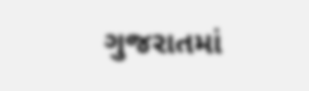ગુજરાતમાં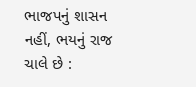ભાજપનું શાસન નહીં, ભયનું રાજ ચાલે છે :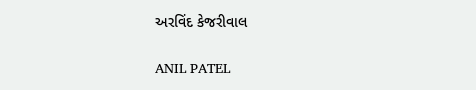અરવિંદ કેજરીવાલ

ANIL PATEL